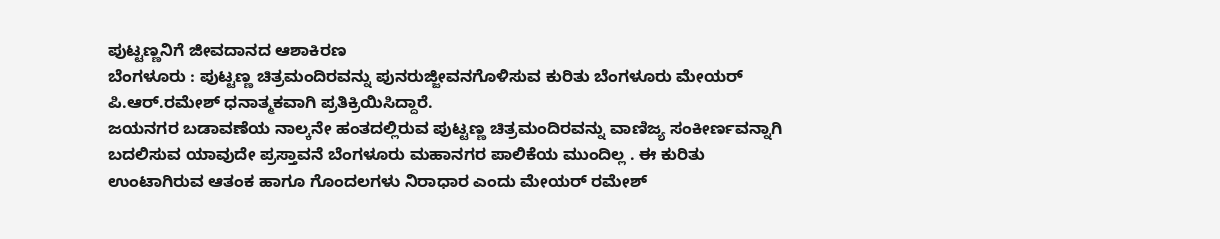ಪುಟ್ಟಣ್ಣನಿಗೆ ಜೀವದಾನದ ಆಶಾಕಿರಣ
ಬೆಂಗಳೂರು : ಪುಟ್ಟಣ್ಣ ಚಿತ್ರಮಂದಿರವನ್ನು ಪುನರುಜ್ಜೀವನಗೊಳಿಸುವ ಕುರಿತು ಬೆಂಗಳೂರು ಮೇಯರ್ ಪಿ.ಆರ್.ರಮೇಶ್ ಧನಾತ್ಮಕವಾಗಿ ಪ್ರತಿಕ್ರಿಯಿಸಿದ್ದಾರೆ.
ಜಯನಗರ ಬಡಾವಣೆಯ ನಾಲ್ಕನೇ ಹಂತದಲ್ಲಿರುವ ಪುಟ್ಟಣ್ಣ ಚಿತ್ರಮಂದಿರವನ್ನು ವಾಣಿಜ್ಯ ಸಂಕೀರ್ಣವನ್ನಾಗಿ ಬದಲಿಸುವ ಯಾವುದೇ ಪ್ರಸ್ತಾವನೆ ಬೆಂಗಳೂರು ಮಹಾನಗರ ಪಾಲಿಕೆಯ ಮುಂದಿಲ್ಲ . ಈ ಕುರಿತು ಉಂಟಾಗಿರುವ ಆತಂಕ ಹಾಗೂ ಗೊಂದಲಗಳು ನಿರಾಧಾರ ಎಂದು ಮೇಯರ್ ರಮೇಶ್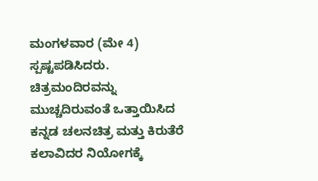ಮಂಗಳವಾರ (ಮೇ 4) ಸ್ಪಷ್ಟಪಡಿಸಿದರು. ಚಿತ್ರಮಂದಿರವನ್ನು ಮುಚ್ಚದಿರುವಂತೆ ಒತ್ತಾಯಿಸಿದ ಕನ್ನಡ ಚಲನಚಿತ್ರ ಮತ್ತು ಕಿರುತೆರೆ ಕಲಾವಿದರ ನಿಯೋಗಕ್ಕೆ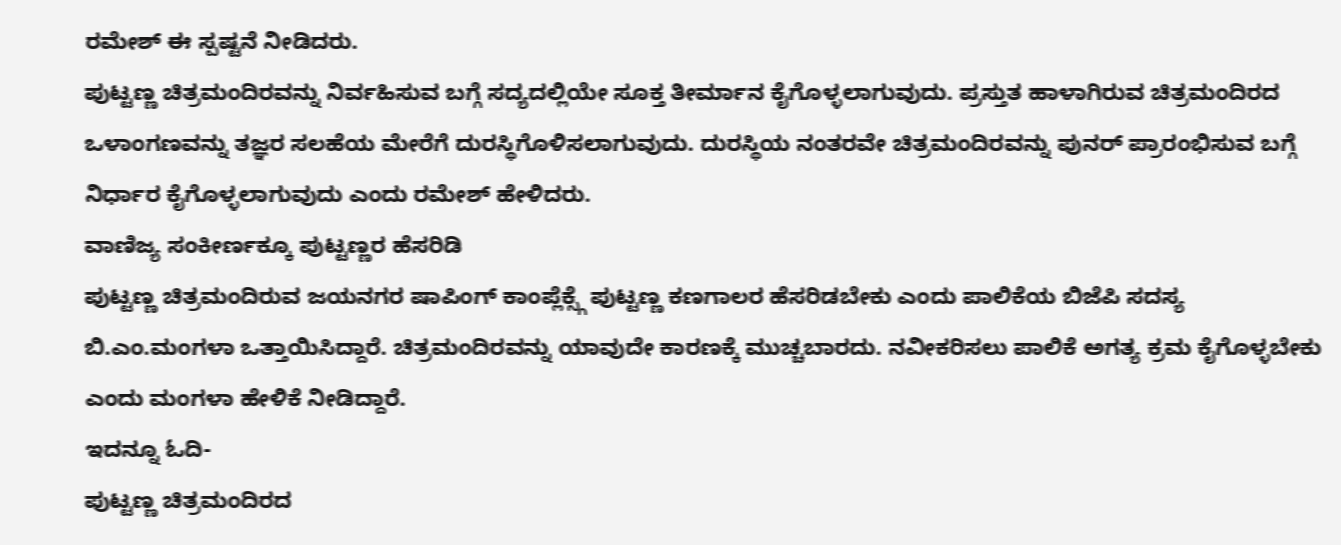ರಮೇಶ್ ಈ ಸ್ಪಷ್ಟನೆ ನೀಡಿದರು.
ಪುಟ್ಟಣ್ಣ ಚಿತ್ರಮಂದಿರವನ್ನು ನಿರ್ವಹಿಸುವ ಬಗ್ಗೆ ಸದ್ಯದಲ್ಲಿಯೇ ಸೂಕ್ತ ತೀರ್ಮಾನ ಕೈಗೊಳ್ಳಲಾಗುವುದು. ಪ್ರಸ್ತುತ ಹಾಳಾಗಿರುವ ಚಿತ್ರಮಂದಿರದ ಒಳಾಂಗಣವನ್ನು ತಜ್ಞರ ಸಲಹೆಯ ಮೇರೆಗೆ ದುರಸ್ಥಿಗೊಳಿಸಲಾಗುವುದು. ದುರಸ್ಥಿಯ ನಂತರವೇ ಚಿತ್ರಮಂದಿರವನ್ನು ಪುನರ್ ಪ್ರಾರಂಭಿಸುವ ಬಗ್ಗೆ ನಿರ್ಧಾರ ಕೈಗೊಳ್ಳಲಾಗುವುದು ಎಂದು ರಮೇಶ್ ಹೇಳಿದರು.
ವಾಣಿಜ್ಯ ಸಂಕೀರ್ಣಕ್ಕೂ ಪುಟ್ಟಣ್ಣರ ಹೆಸರಿಡಿ
ಪುಟ್ಟಣ್ಣ ಚಿತ್ರಮಂದಿರುವ ಜಯನಗರ ಷಾಪಿಂಗ್ ಕಾಂಪ್ಲೆಕ್ಸ್ಗೆ ಪುಟ್ಟಣ್ಣ ಕಣಗಾಲರ ಹೆಸರಿಡಬೇಕು ಎಂದು ಪಾಲಿಕೆಯ ಬಿಜೆಪಿ ಸದಸ್ಯ ಬಿ.ಎಂ.ಮಂಗಳಾ ಒತ್ತಾಯಿಸಿದ್ದಾರೆ. ಚಿತ್ರಮಂದಿರವನ್ನು ಯಾವುದೇ ಕಾರಣಕ್ಕೆ ಮುಚ್ಚಬಾರದು. ನವೀಕರಿಸಲು ಪಾಲಿಕೆ ಅಗತ್ಯ ಕ್ರಮ ಕೈಗೊಳ್ಳಬೇಕು ಎಂದು ಮಂಗಳಾ ಹೇಳಿಕೆ ನೀಡಿದ್ದಾರೆ.
ಇದನ್ನೂ ಓದಿ-
ಪುಟ್ಟಣ್ಣ ಚಿತ್ರಮಂದಿರದ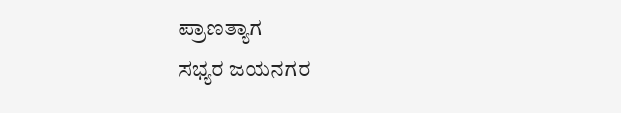ಪ್ರಾಣತ್ಯಾಗ
ಸಭ್ಯರ ಜಯನಗರ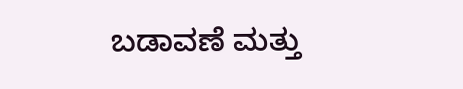ಬಡಾವಣೆ ಮತ್ತು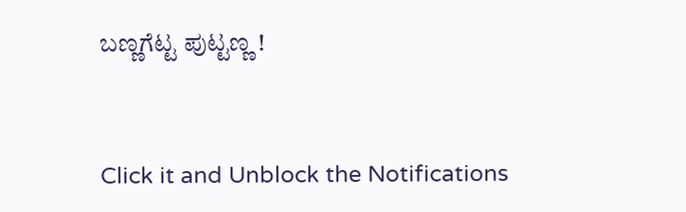ಬಣ್ಣಗೆಟ್ಟ ಪುಟ್ಟಣ್ಣ !


Click it and Unblock the Notifications